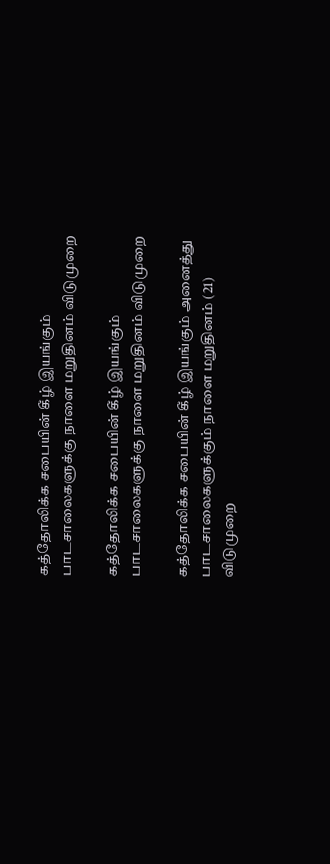கத்தோலிக்க சபையின் கீழ் இயங்கும் பாடசாலைகளுக்கு நாளை மறுதினம் விடுமுறை

கத்தோலிக்க சபையின் கீழ் இயங்கும் பாடசாலைகளுக்கு நாளை மறுதினம் விடுமுறை

கத்தோலிக்க சபையின் கீழ் இயங்கும் அனைத்து பாடசாலைகளுக்கும் நாளை மறுதினம் (21) விடுமுறை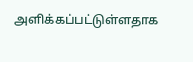அளிக்கப்பட்டுள்ளதாக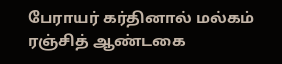பேராயர் கர்தினால் மல்கம் ரஞ்சித் ஆண்டகை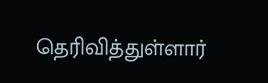தெரிவித்துள்ளார்